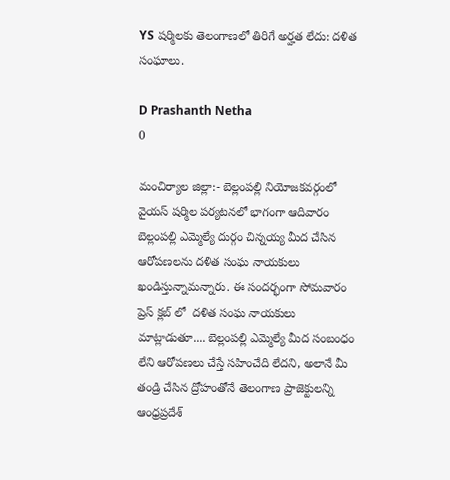YS షర్మిలకు తెలంగాణలో తిరిగే అర్హత లేదు: దళిత సంఘాలు.

D Prashanth Netha
0

మంచిర్యాల జిల్లా:- బెల్లంపల్లి నియోజకవర్గంలో వైయస్ షర్మిల పర్యటనలో భాగంగా ఆదివారం బెల్లంపల్లి ఎమ్మెల్యే దుర్గం చిన్నయ్య మీద చేసిన ఆరోపణలను దళిత సంఘ నాయకులు ఖండిస్తున్నామన్నారు. ఈ సందర్భంగా సోమవారం ప్రెస్ క్లబ్ లో  దళిత సంఘ నాయకులు మాట్లాడుతూ.... బెల్లంపల్లి ఎమ్మెల్యే మీద సంబంధం లేని ఆరోపణలు చేస్తే సహించేది లేదని, అలానే మీ తండ్రి చేసిన ద్రోహంతోనే తెలంగాణ ప్రాజెక్టులన్ని ఆంధ్రప్రదేశ్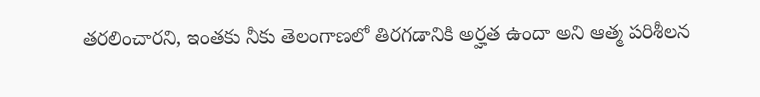తరలించారని, ఇంతకు నీకు తెలంగాణలో తిరగడానికి అర్హత ఉందా అని ఆత్మ పరిశీలన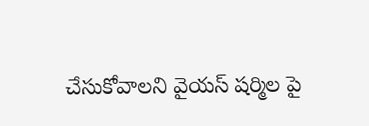చేసుకోవాలని వైయస్ షర్మిల పై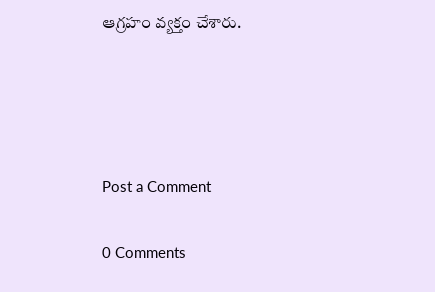ఆగ్రహం వ్యక్తం చేశారు.




Post a Comment

0 Comments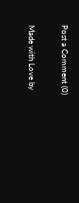Post a Comment (0)

Made with Love by